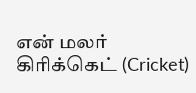என் மலர்
கிரிக்கெட் (Cricket)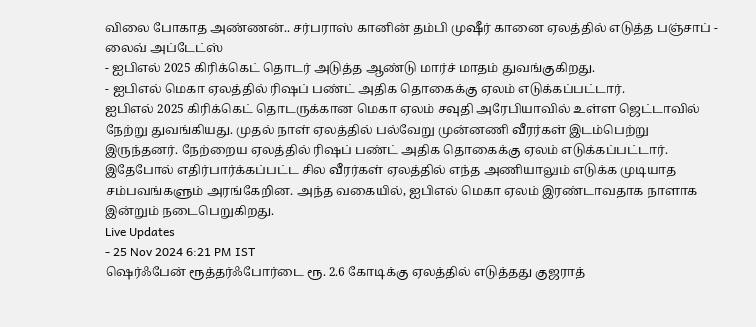விலை போகாத அண்ணன்.. சர்பராஸ் கானின் தம்பி முஷீர் கானை ஏலத்தில் எடுத்த பஞ்சாப் - லைவ் அப்டேட்ஸ்
- ஐபிஎல் 2025 கிரிக்கெட் தொடர் அடுத்த ஆண்டு மார்ச் மாதம் துவங்குகிறது.
- ஐபிஎல் மெகா ஏலத்தில் ரிஷப் பண்ட் அதிக தொகைக்கு ஏலம் எடுக்கப்பட்டார்.
ஐபிஎல் 2025 கிரிக்கெட் தொடருக்கான மெகா ஏலம் சவுதி அரேபியாவில் உள்ள ஜெட்டாவில் நேற்று துவங்கியது. முதல் நாள் ஏலத்தில் பல்வேறு முன்னணி வீரர்கள் இடம்பெற்று இருந்தனர். நேற்றைய ஏலத்தில் ரிஷப் பண்ட் அதிக தொகைக்கு ஏலம் எடுக்கப்பட்டார்.
இதேபோல் எதிர்பார்க்கப்பட்ட சில வீரர்கள் ஏலத்தில் எந்த அணியாலும் எடுக்க முடியாத சம்பவங்களும் அரங்கேறின. அந்த வகையில், ஐபிஎல் மெகா ஏலம் இரண்டாவதாக நாளாக இன்றும் நடைபெறுகிறது.
Live Updates
- 25 Nov 2024 6:21 PM IST
ஷெர்ஃபேன் ரூத்தர்ஃபோர்டை ரூ. 2.6 கோடிக்கு ஏலத்தில் எடுத்தது குஜராத்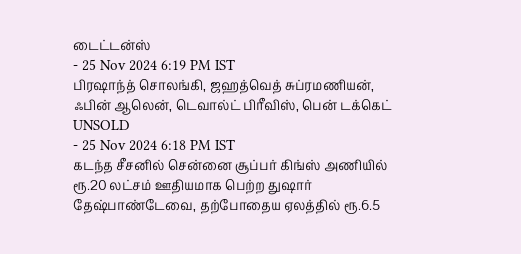டைட்டன்ஸ்
- 25 Nov 2024 6:19 PM IST
பிரஷாந்த் சொலங்கி, ஜஹத்வெத் சுப்ரமணியன், ஃபின் ஆலென், டெவால்ட் பிரீவிஸ், பென் டக்கெட் UNSOLD
- 25 Nov 2024 6:18 PM IST
கடந்த சீசனில் சென்னை சூப்பர் கிங்ஸ் அணியில் ரூ.20 லட்சம் ஊதியமாக பெற்ற துஷார் தேஷ்பாண்டேவை, தற்போதைய ஏலத்தில் ரூ.6.5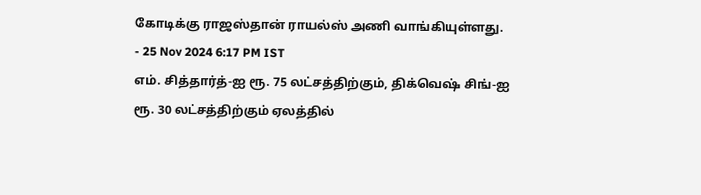கோடிக்கு ராஜஸ்தான் ராயல்ஸ் அணி வாங்கியுள்ளது.
- 25 Nov 2024 6:17 PM IST
எம். சித்தார்த்-ஐ ரூ. 75 லட்சத்திற்கும், திக்வெஷ் சிங்-ஐ ரூ. 30 லட்சத்திற்கும் ஏலத்தில்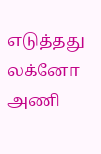எடுத்தது லக்னோ அணி